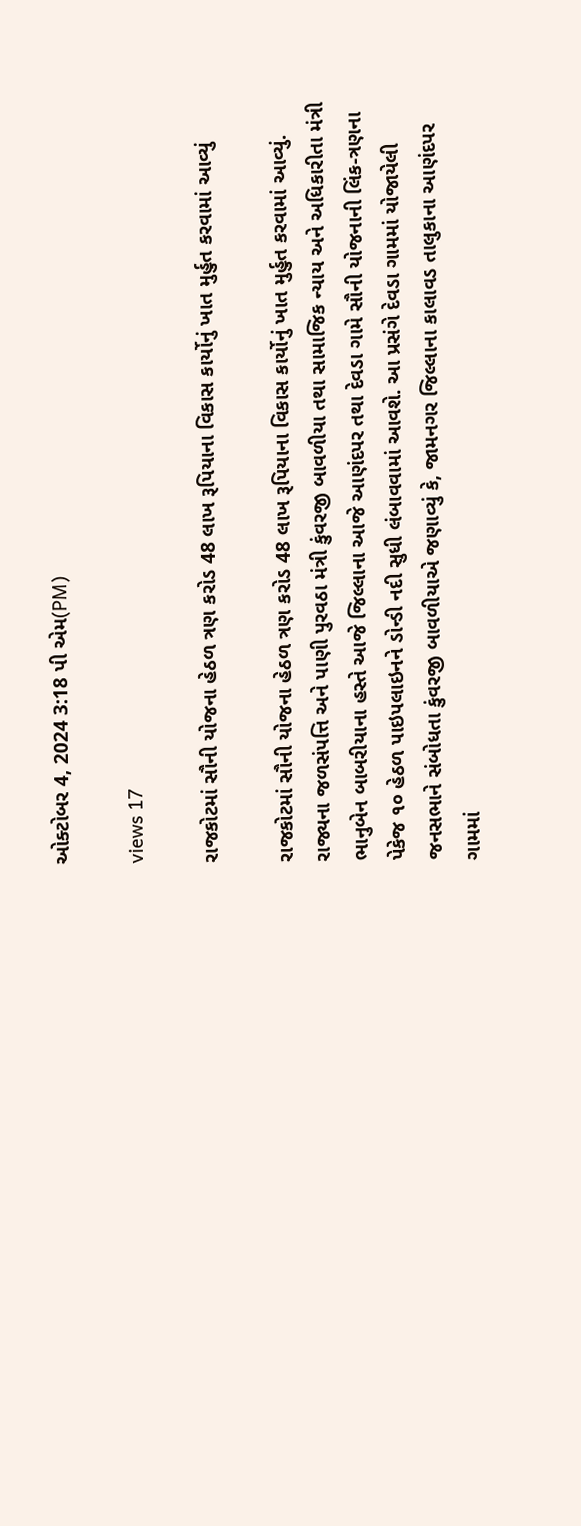ઓક્ટોબર 4, 2024 3:18 પી એમ(PM)

views 17

રાજકોટમાં સૌની યોજના હેઠળ ત્રણ કરોડ 48 લાખ રૂપિયાના વિકાસ કાર્યોનું ખાત મુર્હુત કરવામાં આવ્યું

રાજકોટમાં સૌની યોજના હેઠળ ત્રણ કરોડ 48 લાખ રૂપિયાના વિકાસ કાર્યોનું ખાત મુર્હુત કરવામાં આવ્યું. રાજ્યના જળસંપત્તિ અને પાણી પુરવઠા મંત્રી કુંવરજી બાવળીયા તથા સામાજિક ન્યાય અને અધિકારીતા મંત્રી ભાનુબેન બાબરીયાના હસ્તે આજે જિલ્લાના આજે આણંદપર તથા દેવડા ગામે સૌની યોજનાની લિંક-ત્રણના પેકેજ ૧૦ હેઠળ પાઇપલાઇનને ડોન્ડી નદી સુધી લંબાવવામાં આવશે. આ પ્રસંગે દેવડા ગામમાં યોજાયેલી જનસભાને સંબોધતા કુંવરજી બાવળીયાએ જણાવ્યું કે, જામનગર જિલ્લાના કાલાવડ તાલુકાના આણંદપર ગામમાં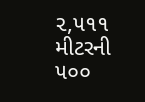૨,૫૧૧ મીટરની ૫૦૦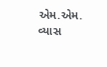એમ.એમ. વ્યાસ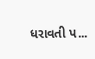ધરાવતી પ...